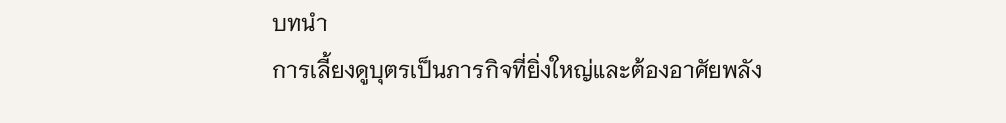บทนำ
การเลี้ยงดูบุตรเป็นภารกิจที่ยิ่งใหญ่และต้องอาศัยพลัง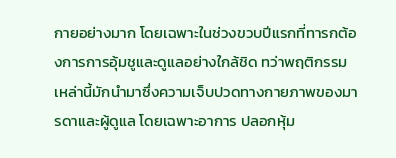กายอย่างมาก โดยเฉพาะในช่วงขวบปีแรกที่ทารกต้องการการอุ้มชูและดูแลอย่างใกล้ชิด ทว่าพฤติกรรมเหล่านี้มักนำมาซึ่งความเจ็บปวดทางกายภาพของมารดาและผู้ดูแล โดยเฉพาะอาการ ปลอกหุ้ม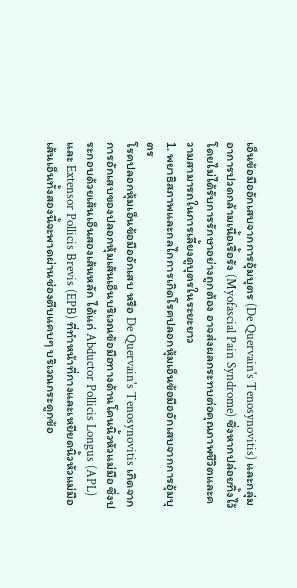เอ็นข้อมืออักเสบจากการอุ้มบุตร (De Quervain's Tenosynovitis) และกลุ่มอาการปวดกล้ามเนื้อเรื้อรัง (Myofascial Pain Syndrome) ซึ่งหากปล่อยทิ้งไว้โดยไม่ได้รับการรักษาอย่างถูกต้อง อาจส่งผลกระทบต่อคุณภาพชีวิตและความสามารถในการเลี้ยงดูบุตรในระยะยาว
1. พยาธิสภาพและกลไกการเกิดโรคปลอกหุ้มเอ็นข้อมืออักเสบจากการอุ้มบุตร
โรคปลอกหุ้มเอ็นข้อมืออักเสบ หรือ De Quervain's Tenosynovitis เกิดจากการอักเสบของปลอกหุ้มเส้นเอ็นบริเวณข้อมือทางด้านโคนนิ้วหัวแม่มือ ซึ่งประกอบด้วยเส้นเอ็นสองเส้นหลัก ได้แก่ Abductor Pollicis Longus (APL) และ Extensor Pollicis Brevis (EPB) ที่ทำหน้าที่กางและเหยียดนิ้วหัวแม่มือ เส้นเอ็นทั้งสองนี้จะพาดผ่านช่องตีบแคบๆ บริเวณกระดูกข้อ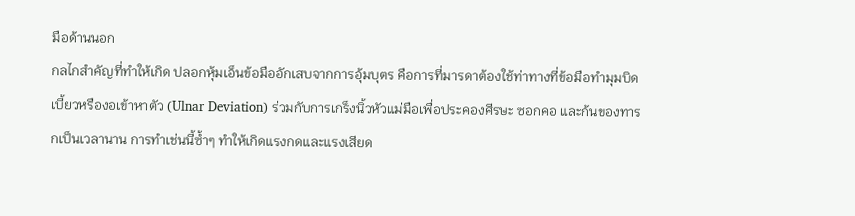มือด้านนอก
กลไกสำคัญที่ทำให้เกิด ปลอกหุ้มเอ็นข้อมืออักเสบจากการอุ้มบุตร คือการที่มารดาต้องใช้ท่าทางที่ข้อมือทำมุมบิดเบี้ยวหรืองอเข้าหาตัว (Ulnar Deviation) ร่วมกับการเกร็งนิ้วหัวแม่มือเพื่อประคองศีรษะ ซอกคอ และก้นของทารกเป็นเวลานาน การทำเช่นนี้ซ้ำๆ ทำให้เกิดแรงกดและแรงเสียด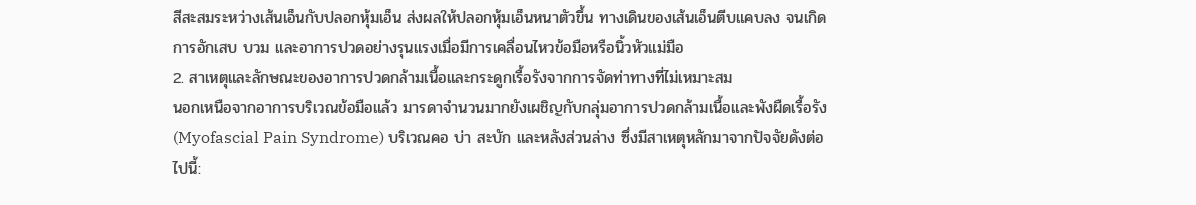สีสะสมระหว่างเส้นเอ็นกับปลอกหุ้มเอ็น ส่งผลให้ปลอกหุ้มเอ็นหนาตัวขึ้น ทางเดินของเส้นเอ็นตีบแคบลง จนเกิดการอักเสบ บวม และอาการปวดอย่างรุนแรงเมื่อมีการเคลื่อนไหวข้อมือหรือนิ้วหัวแม่มือ
2. สาเหตุและลักษณะของอาการปวดกล้ามเนื้อและกระดูกเรื้อรังจากการจัดท่าทางที่ไม่เหมาะสม
นอกเหนือจากอาการบริเวณข้อมือแล้ว มารดาจำนวนมากยังเผชิญกับกลุ่มอาการปวดกล้ามเนื้อและพังผืดเรื้อรัง (Myofascial Pain Syndrome) บริเวณคอ บ่า สะบัก และหลังส่วนล่าง ซึ่งมีสาเหตุหลักมาจากปัจจัยดังต่อไปนี้: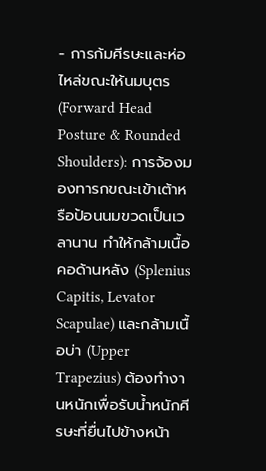- การก้มศีรษะและห่อไหล่ขณะให้นมบุตร (Forward Head Posture & Rounded Shoulders): การจ้องมองทารกขณะเข้าเต้าหรือป้อนนมขวดเป็นเวลานาน ทำให้กล้ามเนื้อคอด้านหลัง (Splenius Capitis, Levator Scapulae) และกล้ามเนื้อบ่า (Upper Trapezius) ต้องทำงานหนักเพื่อรับน้ำหนักศีรษะที่ยื่นไปข้างหน้า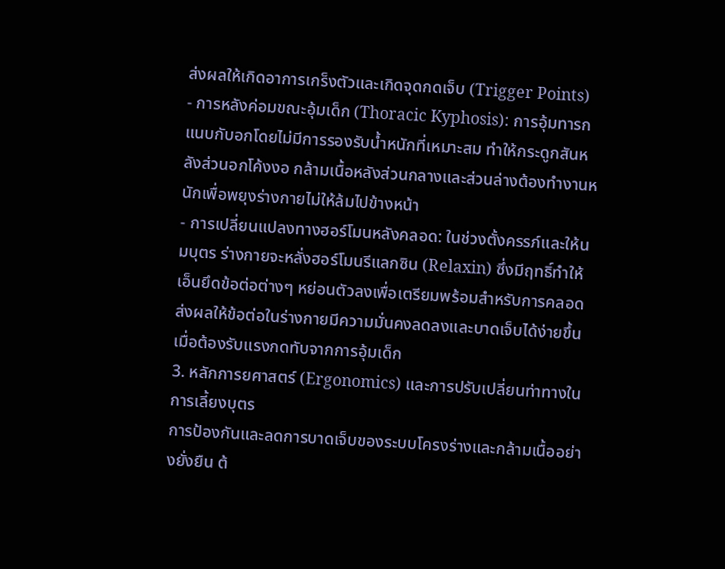ส่งผลให้เกิดอาการเกร็งตัวและเกิดจุดกดเจ็บ (Trigger Points)
- การหลังค่อมขณะอุ้มเด็ก (Thoracic Kyphosis): การอุ้มทารกแนบกับอกโดยไม่มีการรองรับน้ำหนักที่เหมาะสม ทำให้กระดูกสันหลังส่วนอกโค้งงอ กล้ามเนื้อหลังส่วนกลางและส่วนล่างต้องทำงานหนักเพื่อพยุงร่างกายไม่ให้ล้มไปข้างหน้า
- การเปลี่ยนแปลงทางฮอร์โมนหลังคลอด: ในช่วงตั้งครรภ์และให้นมบุตร ร่างกายจะหลั่งฮอร์โมนรีแลกซิน (Relaxin) ซึ่งมีฤทธิ์ทำให้เอ็นยึดข้อต่อต่างๆ หย่อนตัวลงเพื่อเตรียมพร้อมสำหรับการคลอด ส่งผลให้ข้อต่อในร่างกายมีความมั่นคงลดลงและบาดเจ็บได้ง่ายขึ้นเมื่อต้องรับแรงกดทับจากการอุ้มเด็ก
3. หลักการยศาสตร์ (Ergonomics) และการปรับเปลี่ยนท่าทางในการเลี้ยงบุตร
การป้องกันและลดการบาดเจ็บของระบบโครงร่างและกล้ามเนื้ออย่างยั่งยืน ต้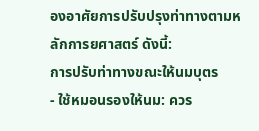องอาศัยการปรับปรุงท่าทางตามหลักการยศาสตร์ ดังนี้:
การปรับท่าทางขณะให้นมบุตร
- ใช้หมอนรองให้นม: ควร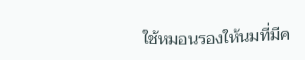ใช้หมอนรองให้นมที่มีค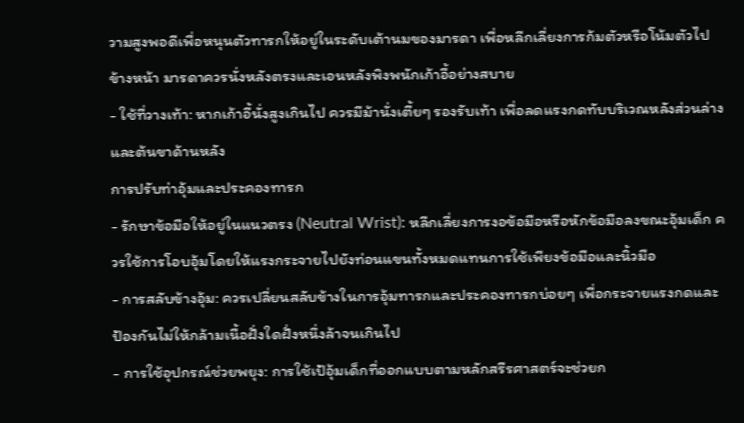วามสูงพอดีเพื่อหนุนตัวทารกให้อยู่ในระดับเต้านมของมารดา เพื่อหลีกเลี่ยงการก้มตัวหรือโน้มตัวไปข้างหน้า มารดาควรนั่งหลังตรงและเอนหลังพิงพนักเก้าอี้อย่างสบาย
- ใช้ที่วางเท้า: หากเก้าอี้นั่งสูงเกินไป ควรมีม้านั่งเตี้ยๆ รองรับเท้า เพื่อลดแรงกดทับบริเวณหลังส่วนล่างและต้นขาด้านหลัง
การปรับท่าอุ้มและประคองทารก
- รักษาข้อมือให้อยู่ในแนวตรง (Neutral Wrist): หลีกเลี่ยงการงอข้อมือหรือหักข้อมือลงขณะอุ้มเด็ก ควรใช้การโอบอุ้มโดยให้แรงกระจายไปยังท่อนแขนทั้งหมดแทนการใช้เพียงข้อมือและนิ้วมือ
- การสลับข้างอุ้ม: ควรเปลี่ยนสลับข้างในการอุ้มทารกและประคองทารกบ่อยๆ เพื่อกระจายแรงกดและป้องกันไม่ให้กล้ามเนื้อฝั่งใดฝั่งหนึ่งล้าจนเกินไป
- การใช้อุปกรณ์ช่วยพยุง: การใช้เป้อุ้มเด็กที่ออกแบบตามหลักสรีรศาสตร์จะช่วยก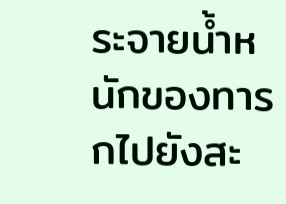ระจายน้ำหนักของทารกไปยังสะ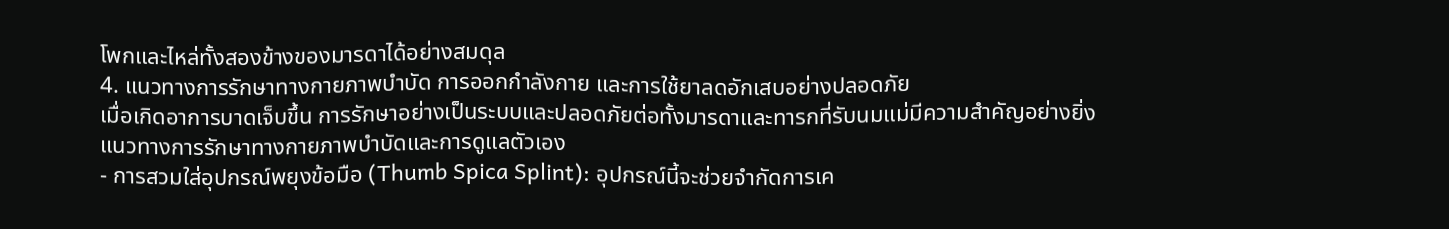โพกและไหล่ทั้งสองข้างของมารดาได้อย่างสมดุล
4. แนวทางการรักษาทางกายภาพบำบัด การออกกำลังกาย และการใช้ยาลดอักเสบอย่างปลอดภัย
เมื่อเกิดอาการบาดเจ็บขึ้น การรักษาอย่างเป็นระบบและปลอดภัยต่อทั้งมารดาและทารกที่รับนมแม่มีความสำคัญอย่างยิ่ง
แนวทางการรักษาทางกายภาพบำบัดและการดูแลตัวเอง
- การสวมใส่อุปกรณ์พยุงข้อมือ (Thumb Spica Splint): อุปกรณ์นี้จะช่วยจำกัดการเค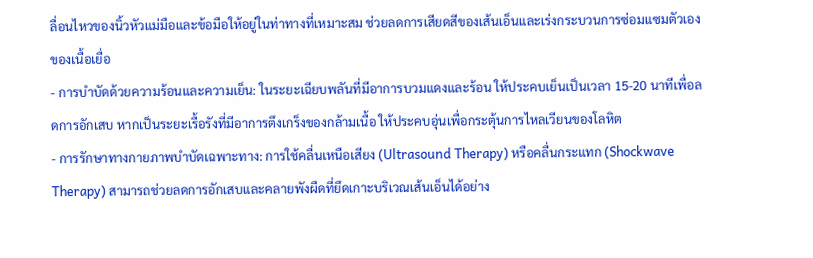ลื่อนไหวของนิ้วหัวแม่มือและข้อมือให้อยู่ในท่าทางที่เหมาะสม ช่วยลดการเสียดสีของเส้นเอ็นและเร่งกระบวนการซ่อมแซมตัวเองของเนื้อเยื่อ
- การบำบัดด้วยความร้อนและความเย็น: ในระยะเฉียบพลันที่มีอาการบวมแดงและร้อน ให้ประคบเย็นเป็นเวลา 15-20 นาทีเพื่อลดการอักเสบ หากเป็นระยะเรื้อรังที่มีอาการตึงเกร็งของกล้ามเนื้อ ให้ประคบอุ่นเพื่อกระตุ้นการไหลเวียนของโลหิต
- การรักษาทางกายภาพบำบัดเฉพาะทาง: การใช้คลื่นเหนือเสียง (Ultrasound Therapy) หรือคลื่นกระแทก (Shockwave Therapy) สามารถช่วยลดการอักเสบและคลายพังผืดที่ยึดเกาะบริเวณเส้นเอ็นได้อย่าง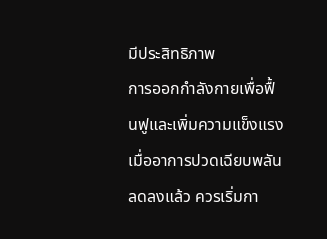มีประสิทธิภาพ
การออกกำลังกายเพื่อฟื้นฟูและเพิ่มความแข็งแรง
เมื่ออาการปวดเฉียบพลันลดลงแล้ว ควรเริ่มกา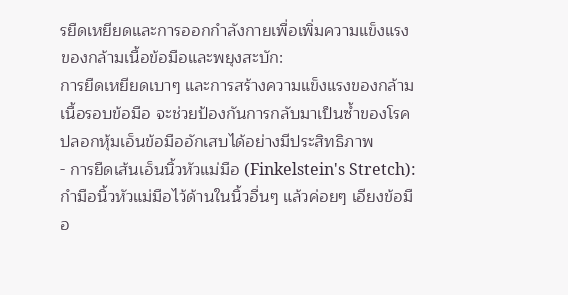รยืดเหยียดและการออกกำลังกายเพื่อเพิ่มความแข็งแรงของกล้ามเนื้อข้อมือและพยุงสะบัก:
การยืดเหยียดเบาๆ และการสร้างความแข็งแรงของกล้ามเนื้อรอบข้อมือ จะช่วยป้องกันการกลับมาเป็นซ้ำของโรคปลอกหุ้มเอ็นข้อมืออักเสบได้อย่างมีประสิทธิภาพ
- การยืดเส้นเอ็นนิ้วหัวแม่มือ (Finkelstein's Stretch): กำมือนิ้วหัวแม่มือไว้ด้านในนิ้วอื่นๆ แล้วค่อยๆ เอียงข้อมือ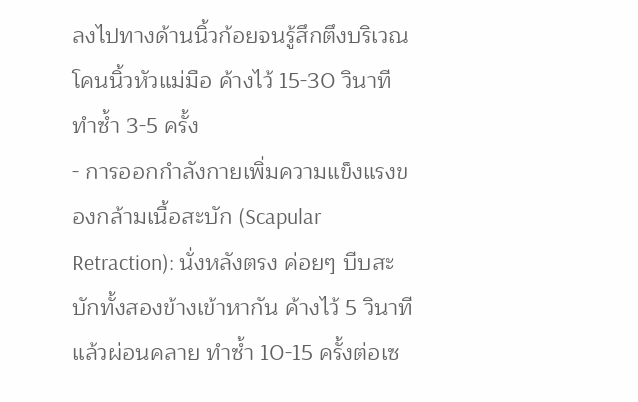ลงไปทางด้านนิ้วก้อยจนรู้สึกตึงบริเวณโคนนิ้วหัวแม่มือ ค้างไว้ 15-30 วินาที ทำซ้ำ 3-5 ครั้ง
- การออกกำลังกายเพิ่มความแข็งแรงของกล้ามเนื้อสะบัก (Scapular Retraction): นั่งหลังตรง ค่อยๆ บีบสะบักทั้งสองข้างเข้าหากัน ค้างไว้ 5 วินาทีแล้วผ่อนคลาย ทำซ้ำ 10-15 ครั้งต่อเซ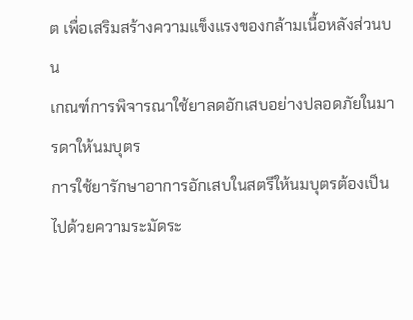ต เพื่อเสริมสร้างความแข็งแรงของกล้ามเนื้อหลังส่วนบน
เกณฑ์การพิจารณาใช้ยาลดอักเสบอย่างปลอดภัยในมารดาให้นมบุตร
การใช้ยารักษาอาการอักเสบในสตรีให้นมบุตรต้องเป็นไปด้วยความระมัดระ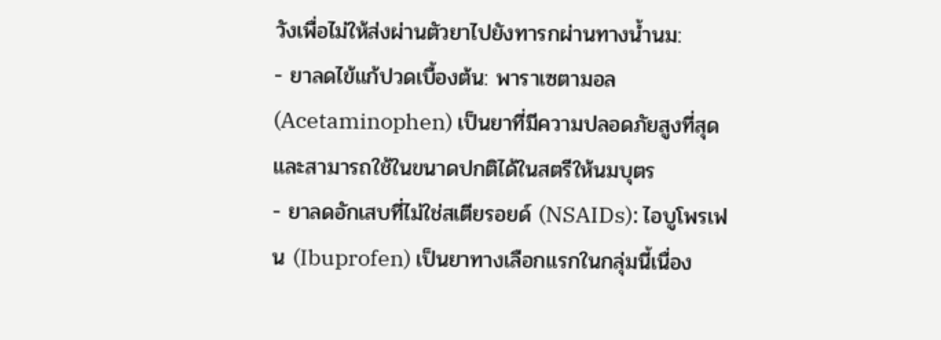วังเพื่อไม่ให้ส่งผ่านตัวยาไปยังทารกผ่านทางน้ำนม:
- ยาลดไข้แก้ปวดเบื้องต้น: พาราเซตามอล (Acetaminophen) เป็นยาที่มีความปลอดภัยสูงที่สุดและสามารถใช้ในขนาดปกติได้ในสตรีให้นมบุตร
- ยาลดอักเสบที่ไม่ใช่สเตียรอยด์ (NSAIDs): ไอบูโพรเฟน (Ibuprofen) เป็นยาทางเลือกแรกในกลุ่มนี้เนื่อง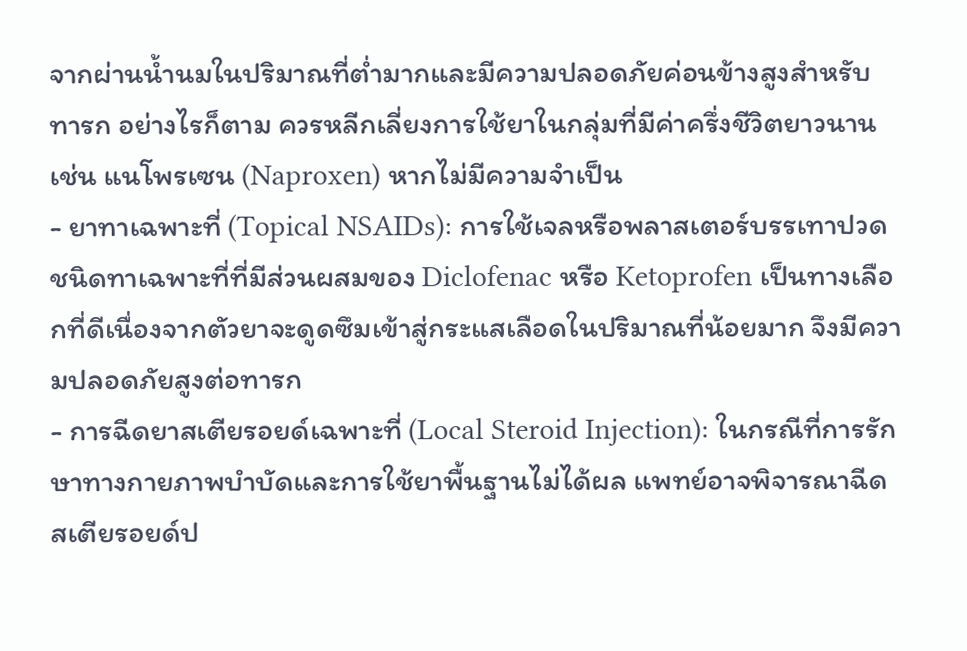จากผ่านน้ำนมในปริมาณที่ต่ำมากและมีความปลอดภัยค่อนข้างสูงสำหรับทารก อย่างไรก็ตาม ควรหลีกเลี่ยงการใช้ยาในกลุ่มที่มีค่าครึ่งชีวิตยาวนาน เช่น แนโพรเซน (Naproxen) หากไม่มีความจำเป็น
- ยาทาเฉพาะที่ (Topical NSAIDs): การใช้เจลหรือพลาสเตอร์บรรเทาปวดชนิดทาเฉพาะที่ที่มีส่วนผสมของ Diclofenac หรือ Ketoprofen เป็นทางเลือกที่ดีเนื่องจากตัวยาจะดูดซึมเข้าสู่กระแสเลือดในปริมาณที่น้อยมาก จึงมีความปลอดภัยสูงต่อทารก
- การฉีดยาสเตียรอยด์เฉพาะที่ (Local Steroid Injection): ในกรณีที่การรักษาทางกายภาพบำบัดและการใช้ยาพื้นฐานไม่ได้ผล แพทย์อาจพิจารณาฉีดสเตียรอยด์ป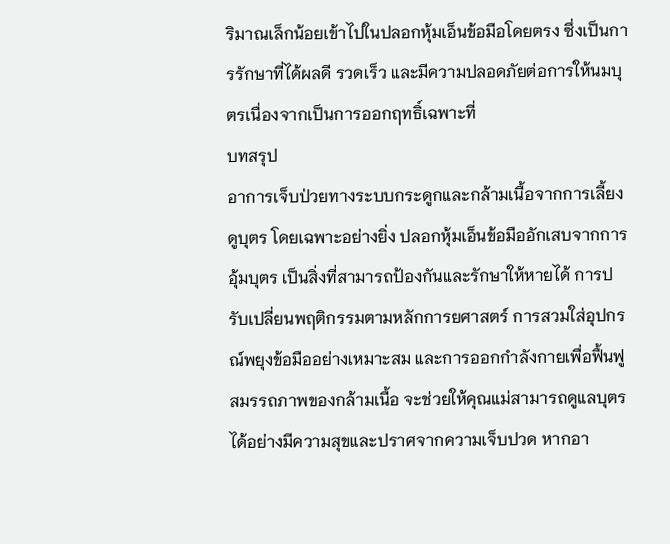ริมาณเล็กน้อยเข้าไปในปลอกหุ้มเอ็นข้อมือโดยตรง ซึ่งเป็นการรักษาที่ได้ผลดี รวดเร็ว และมีความปลอดภัยต่อการให้นมบุตรเนื่องจากเป็นการออกฤทธิ์เฉพาะที่
บทสรุป
อาการเจ็บป่วยทางระบบกระดูกและกล้ามเนื้อจากการเลี้ยงดูบุตร โดยเฉพาะอย่างยิ่ง ปลอกหุ้มเอ็นข้อมืออักเสบจากการอุ้มบุตร เป็นสิ่งที่สามารถป้องกันและรักษาให้หายได้ การปรับเปลี่ยนพฤติกรรมตามหลักการยศาสตร์ การสวมใส่อุปกรณ์พยุงข้อมืออย่างเหมาะสม และการออกกำลังกายเพื่อฟื้นฟูสมรรถภาพของกล้ามเนื้อ จะช่วยให้คุณแม่สามารถดูแลบุตรได้อย่างมีความสุขและปราศจากความเจ็บปวด หากอา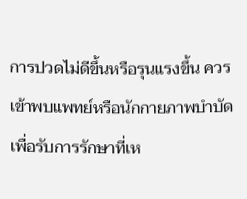การปวดไม่ดีขึ้นหรือรุนแรงขึ้น ควรเข้าพบแพทย์หรือนักกายภาพบำบัดเพื่อรับการรักษาที่เห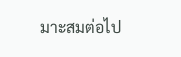มาะสมต่อไป